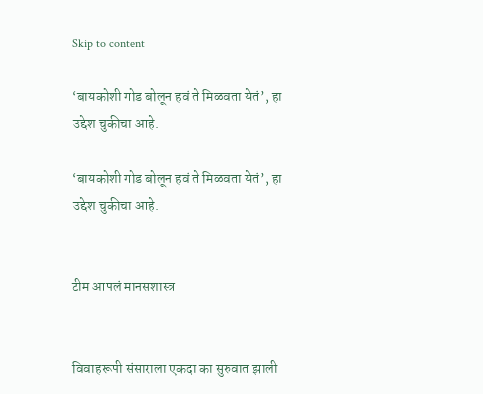Skip to content

‘बायकोशी गोड बोलून हवं ते मिळवता येतं’, हा उद्देश चुकीचा आहे.

‘बायकोशी गोड बोलून हवं ते मिळवता येतं’, हा उद्देश चुकीचा आहे.


टीम आपलं मानसशास्त्र


विवाहरूपी संसाराला एकदा का सुरुवात झाली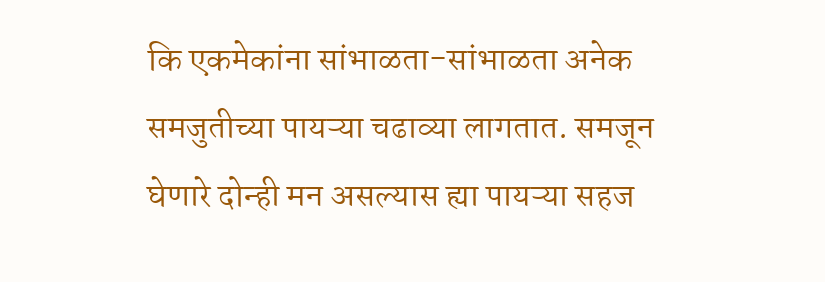कि एकमेकांना सांभाळता-सांभाळता अनेक समजुतीच्या पायऱ्या चढाव्या लागतात. समजून घेणारे दोन्ही मन असल्यास ह्या पायऱ्या सहज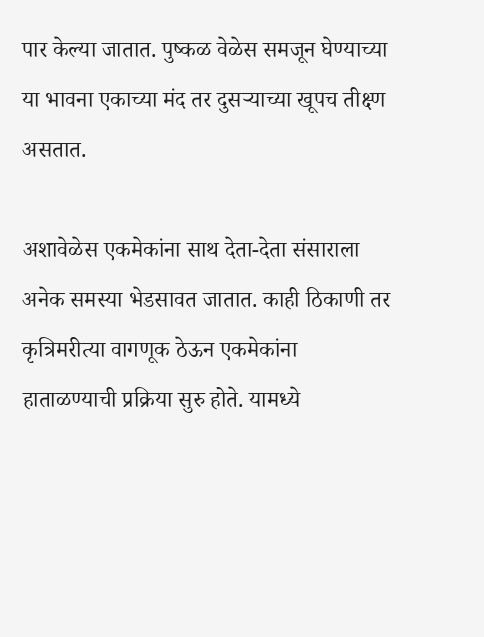पार केल्या जातात. पुष्कळ वेळेस समजून घेण्याच्या या भावना एकाच्या मंद तर दुसऱ्याच्या खूपच तीक्ष्ण असतात.

अशावेळेस एकमेकांना साथ देता-देता संसाराला अनेक समस्या भेडसावत जातात. काही ठिकाणी तर कृत्रिमरीत्या वागणूक ठेऊन एकमेकांना हाताळण्याची प्रक्रिया सुरु होते. यामध्ये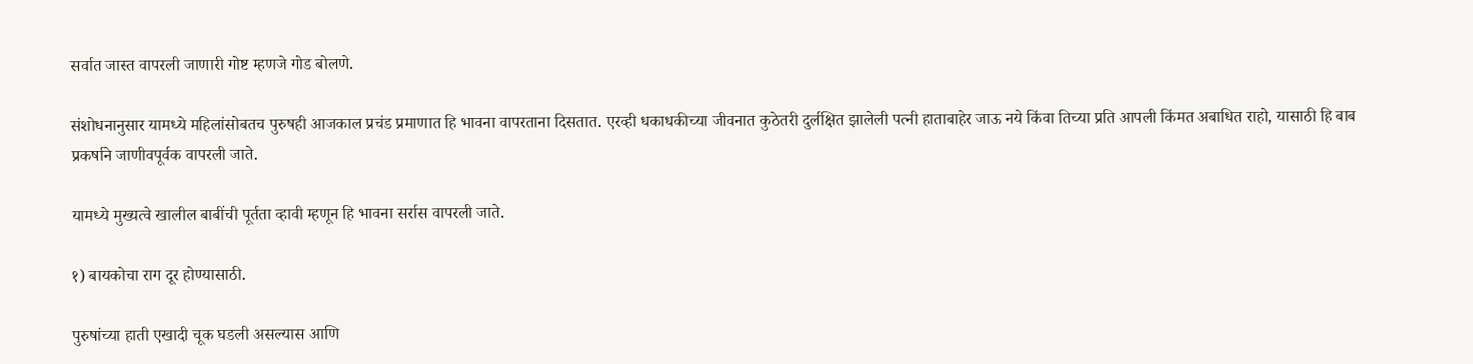सर्वात जास्त वापरली जाणारी गोष्ट म्हणजे गोड बोलणे.

संशोधनानुसार यामध्ये महिलांसोबतच पुरुषही आजकाल प्रचंड प्रमाणात हि भावना वापरताना दिसतात. एरव्ही धकाधकीच्या जीवनात कुठेतरी दुर्लक्षित झालेली पत्नी हाताबाहेर जाऊ नये किंवा तिच्या प्रति आपली किंमत अबाधित राहो, यासाठी हि बाब प्रकर्षाने जाणीवपूर्वक वापरली जाते.

यामध्ये मुख्यत्वे खालील बाबींची पूर्तता व्हावी म्हणून हि भावना सर्रास वापरली जाते.

१) बायकोचा राग दूर होण्यासाठी.

पुरुषांच्या हाती एखादी चूक घडली असल्यास आणि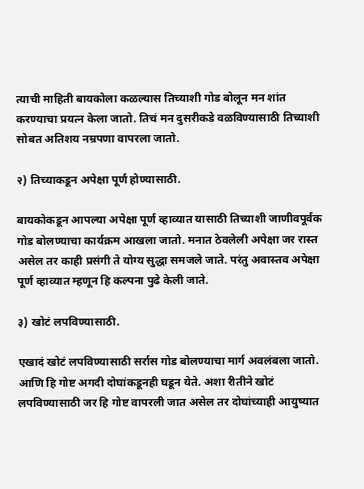त्याची माहिती बायकोला कळल्यास तिच्याशी गोड बोलून मन शांत करण्याचा प्रयत्न केला जातो. तिचं मन दुसरीकडे वळविण्यासाठी तिच्याशी सोबत अतिशय नम्रपणा वापरला जातो.

२) तिच्याकडून अपेक्षा पूर्ण होण्यासाठी.

बायकोकडून आपल्या अपेक्षा पूर्ण व्हाव्यात यासाठी तिच्याशी जाणीवपूर्वक गोड बोलण्याचा कार्यक्रम आखला जातो. मनात ठेवलेली अपेक्षा जर रास्त असेल तर काही प्रसंगी ते योग्य सुद्धा समजले जाते. परंतु अवास्तव अपेक्षा पूर्ण व्हाव्यात म्हणून हि कल्पना पुढे केली जाते.

३) खोटं लपविण्यासाठी.

एखादं खोटं लपविण्यासाठी सर्रास गोड बोलण्याचा मार्ग अवलंबला जातो. आणि हि गोष्ट अगदी दोघांकडूनही घडून येते. अशा रीतीने खोटं लपविण्यासाठी जर हि गोष्ट वापरली जात असेल तर दोघांच्याही आयुष्यात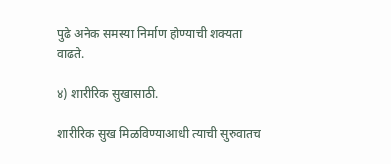पुढे अनेक समस्या निर्माण होण्याची शक्यता वाढते.

४) शारीरिक सुखासाठी.

शारीरिक सुख मिळविण्याआधी त्याची सुरुवातच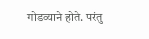गोडव्याने होते. परंतु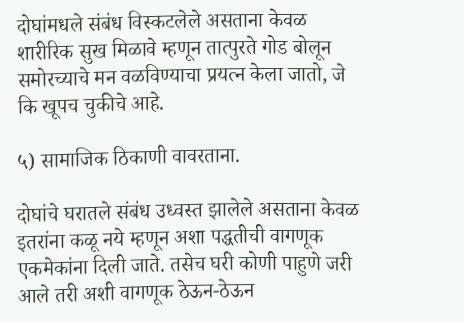दोघांमधले संबंध विस्कटलेले असताना केवळ शारीरिक सुख मिळावे म्हणून तात्पुरते गोड बोलून समोरच्याचे मन वळविण्याचा प्रयत्न केला जातो, जे कि खूपच चुकीचे आहे.

५) सामाजिक ठिकाणी वावरताना.

दोघांचे घरातले संबंध उध्वस्त झालेले असताना केवळ इतरांना कळू नये म्हणून अशा पद्धतीची वागणूक एकमेकांना दिली जाते. तसेच घरी कोणी पाहुणे जरी आले तरी अशी वागणूक ठेऊन-ठेऊन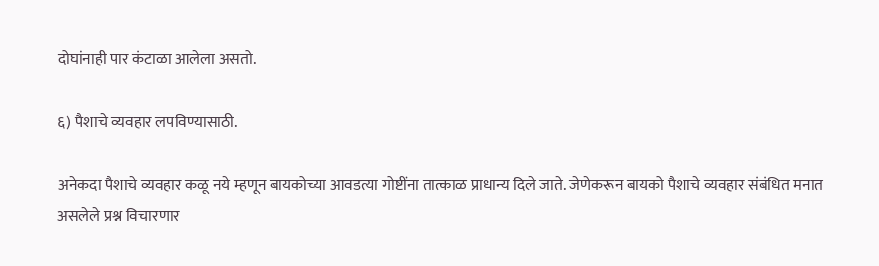दोघांनाही पार कंटाळा आलेला असतो.

६) पैशाचे व्यवहार लपविण्यासाठी.

अनेकदा पैशाचे व्यवहार कळू नये म्हणून बायकोच्या आवडत्या गोष्टींना तात्काळ प्राधान्य दिले जाते. जेणेकरून बायको पैशाचे व्यवहार संबंधित मनात असलेले प्रश्न विचारणार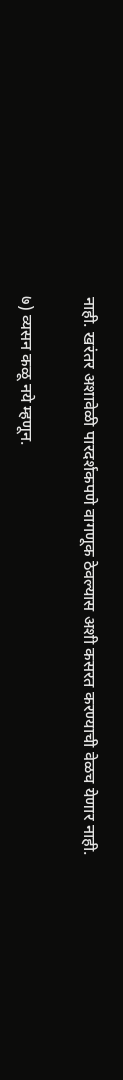नाही. खरंतर अशावेळी पारदर्शकपणे वागणूक ठेवल्यास अशी कसरत करण्याची वेळच येणार नाही.

७) व्यसन कळू नये म्हणून.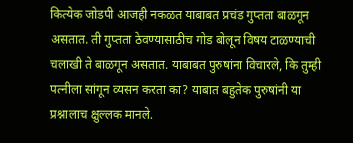कित्येक जोडपी आजही नकळत याबाबत प्रचंड गुप्तता बाळगून असतात. ती गुप्तता ठेवण्यासाठीच गोड बोलून विषय टाळण्याची चलाखी ते बाळगून असतात. याबाबत पुरुषांना विचारले, कि तुम्ही पत्नीला सांगून व्यसन करता का? याबात बहुतेक पुरुषांनी या प्रश्नालाच क्षुल्लक मानले.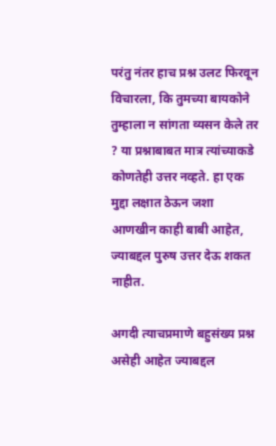परंतु नंतर हाच प्रश्न उलट फिरवून विचारला, कि तुमच्या बायकोने तुम्हाला न सांगता व्यसन केले तर ? या प्रश्नाबाबत मात्र त्यांच्याकडे कोणतेही उत्तर नव्हते. हा एक मुद्दा लक्षात ठेऊन जशा आणखीन काही बाबी आहेत, ज्याबद्दल पुरुष उत्तर देऊ शकत नाहीत.

अगदी त्याचप्रमाणे बहुसंख्य प्रश्न असेही आहेत ज्याबद्दल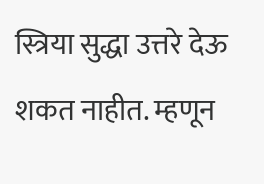स्त्रिया सुद्धा उत्तरे देऊ शकत नाहीत. म्हणून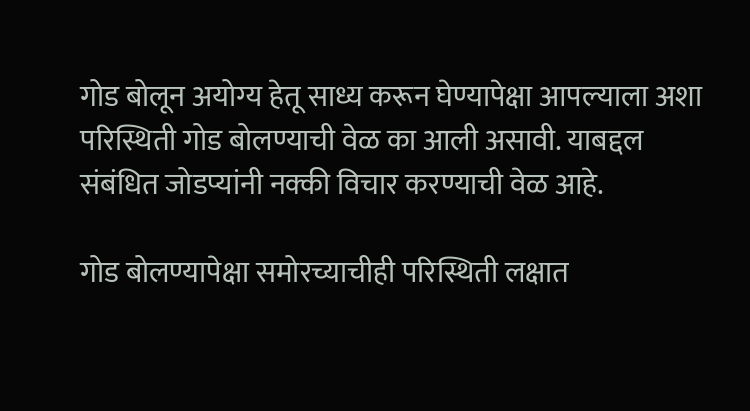गोड बोलून अयोग्य हेतू साध्य करून घेण्यापेक्षा आपल्याला अशा परिस्थिती गोड बोलण्याची वेळ का आली असावी. याबद्दल संबंधित जोडप्यांनी नक्की विचार करण्याची वेळ आहे.

गोड बोलण्यापेक्षा समोरच्याचीही परिस्थिती लक्षात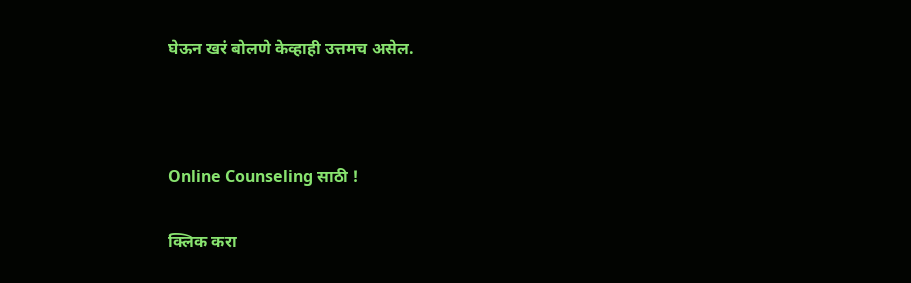घेऊन खरं बोलणे केव्हाही उत्तमच असेल.



Online Counseling साठी !

क्लिक करा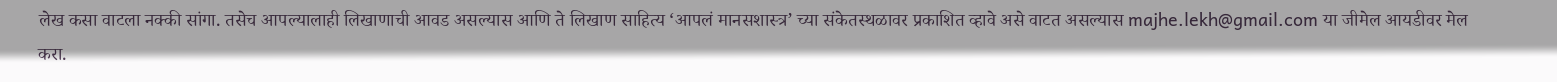लेख कसा वाटला नक्की सांगा. तसेच आपल्यालाही लिखाणाची आवड असल्यास आणि ते लिखाण साहित्य ‘आपलं मानसशास्त्र’ च्या संकेतस्थळावर प्रकाशित व्हावे असे वाटत असल्यास majhe.lekh@gmail.com या जीमेल आयडीवर मेल करा.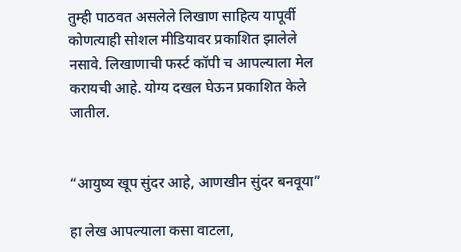तुम्ही पाठवत असलेले लिखाण साहित्य यापूर्वी कोणत्याही सोशल मीडियावर प्रकाशित झालेले नसावे. लिखाणाची फर्स्ट कॉपी च आपल्याला मेल करायची आहे. योग्य दखल घेऊन प्रकाशित केले जातील.


“आयुष्य खूप सुंदर आहे, आणखीन सुंदर बनवूया”

हा लेख आपल्याला कसा वाटला,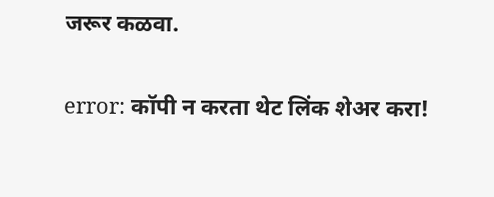जरूर कळवा.

error: कॉपी न करता थेट लिंक शेअर करा!